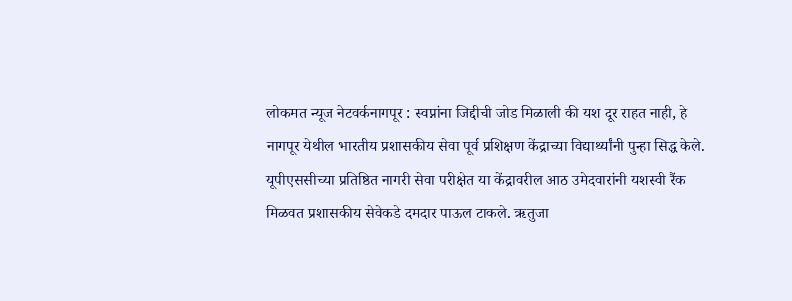लोकमत न्यूज नेटवर्कनागपूर : स्वप्नांना जिद्दीची जोड मिळाली की यश दूर राहत नाही, हे नागपूर येथील भारतीय प्रशासकीय सेवा पूर्व प्रशिक्षण केंद्राच्या विद्यार्थ्यांनी पुन्हा सिद्ध केले. यूपीएससीच्या प्रतिष्ठित नागरी सेवा परीक्षेत या केंद्रावरील आठ उमेदवारांनी यशस्वी रैंक मिळवत प्रशासकीय सेवेकडे दमदार पाऊल टाकले. ऋतुजा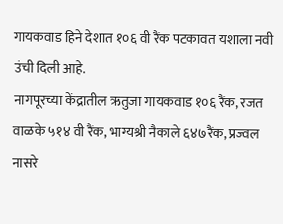गायकवाड हिने देशात १०६ वी रैंक पटकावत यशाला नवी उंची दिली आहे.
नागपूरच्या केंद्रातील ऋतुजा गायकवाड १०६ रैंक, रजत वाळके ५१४ वी रैंक, भाग्यश्री नैकाले ६४७रैंक, प्रज्वल नासरे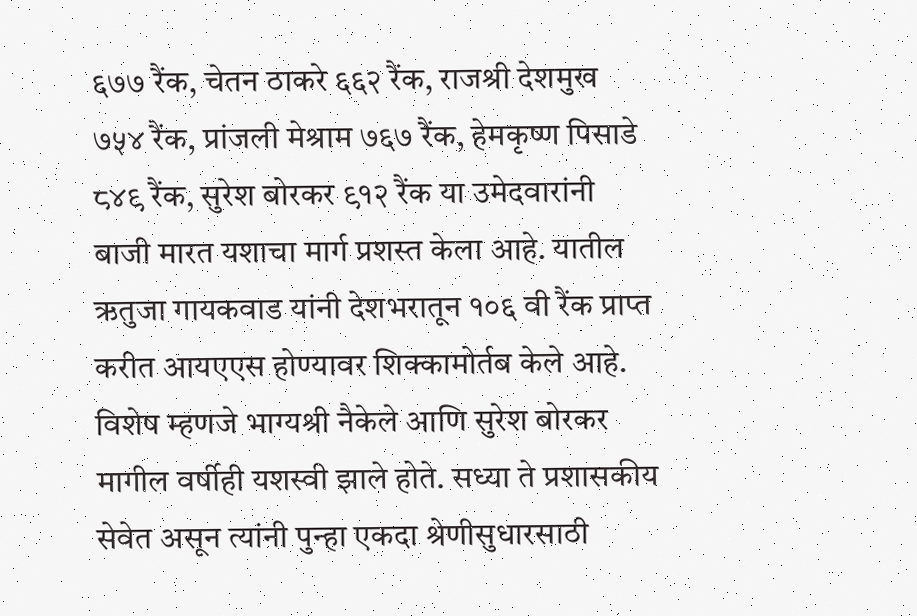६७७ रैंक, चेतन ठाकरे ६६२ रैंक, राजश्री देशमुख ७५४ रैंक, प्रांजली मेश्राम ७६७ रैंक, हेमकृष्ण पिसाडे ८४९ रैंक, सुरेश बोरकर ९१२ रैंक या उमेदवारांनी बाजी मारत यशाचा मार्ग प्रशस्त केला आहे. यातील ऋतुजा गायकवाड यांनी देशभरातून १०६ वी रैंक प्राप्त करीत आयएएस होण्यावर शिक्कामोर्तब केले आहे.
विशेष म्हणजे भाग्यश्री नैकेले आणि सुरेश बोरकर मागील वर्षीही यशस्वी झाले होते. सध्या ते प्रशासकीय सेवेत असून त्यांनी पुन्हा एकदा श्रेणीसुधारसाठी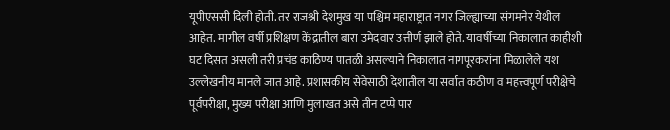यूपीएससी दिली होती. तर राजश्री देशमुख या पश्चिम महाराष्ट्रात नगर जिल्ह्याच्या संगमनेर येथील आहेत. मागील वर्षी प्रशिक्षण केंद्रातील बारा उमेदवार उत्तीर्ण झाले होते. यावर्षीच्या निकालात काहीशी घट दिसत असली तरी प्रचंड काठिण्य पातळी असल्याने निकालात नागपूरकरांना मिळालेले यश उल्लेखनीय मानले जात आहे. प्रशासकीय सेवेसाठी देशातील या सर्वात कठीण व महत्त्वपूर्ण परीक्षेचे पूर्वपरीक्षा, मुख्य परीक्षा आणि मुलाखत असे तीन टप्पे पार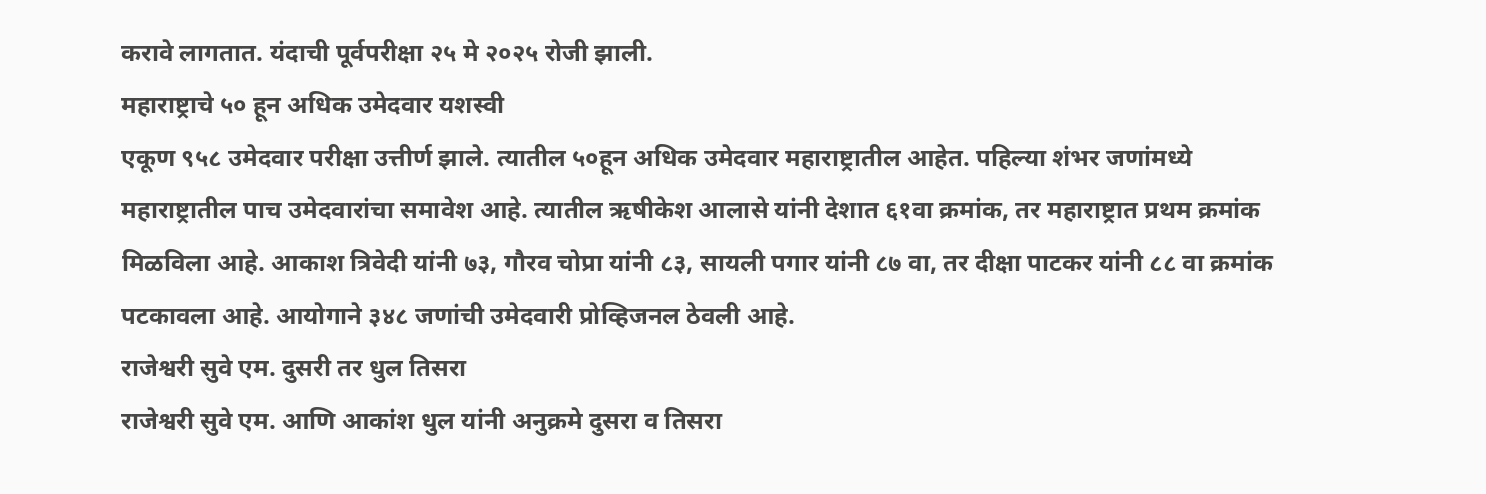करावे लागतात. यंदाची पूर्वपरीक्षा २५ मे २०२५ रोजी झाली.
महाराष्ट्राचे ५० हून अधिक उमेदवार यशस्वी
एकूण ९५८ उमेदवार परीक्षा उत्तीर्ण झाले. त्यातील ५०हून अधिक उमेदवार महाराष्ट्रातील आहेत. पहिल्या शंभर जणांमध्ये महाराष्ट्रातील पाच उमेदवारांचा समावेश आहे. त्यातील ऋषीकेश आलासे यांनी देशात ६१वा क्रमांक, तर महाराष्ट्रात प्रथम क्रमांक मिळविला आहे. आकाश त्रिवेदी यांनी ७३, गौरव चोप्रा यांनी ८३, सायली पगार यांनी ८७ वा, तर दीक्षा पाटकर यांनी ८८ वा क्रमांक पटकावला आहे. आयोगाने ३४८ जणांची उमेदवारी प्रोव्हिजनल ठेवली आहे.
राजेश्वरी सुवे एम. दुसरी तर धुल तिसरा
राजेश्वरी सुवे एम. आणि आकांश धुल यांनी अनुक्रमे दुसरा व तिसरा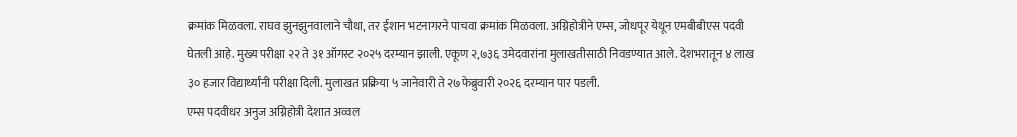क्रमांक मिळवला. राघव झुनझुनवालाने चौथा, तर ईशान भटनागरने पाचवा क्रमांक मिळवला. अग्निहोत्रीने एम्स, जोधपूर येथून एमबीबीएस पदवी घेतली आहे. मुख्य परीक्षा २२ ते ३१ ऑगस्ट २०२५ दरम्यान झाली. एकूण २,७३६ उमेदवारांना मुलाखतीसाठी निवडण्यात आले. देशभरातून ४ लाख ३० हजार विद्यार्थ्यांनी परीक्षा दिली. मुलाखत प्रक्रिया ५ जानेवारी ते २७फेब्रुवारी २०२६ दरम्यान पार पडली.
एम्स पदवीधर अनुज अग्निहोत्री देशात अव्वल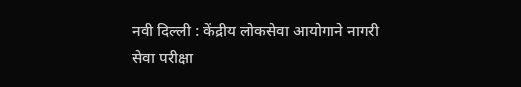नवी दिल्ली : केंद्रीय लोकसेवा आयोगाने नागरी सेवा परीक्षा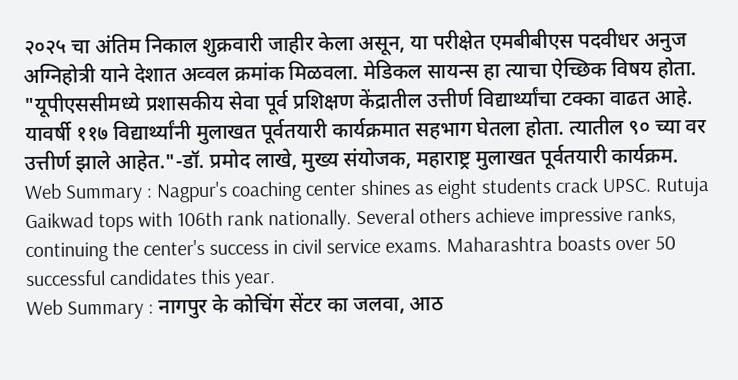२०२५ चा अंतिम निकाल शुक्रवारी जाहीर केला असून, या परीक्षेत एमबीबीएस पदवीधर अनुज अग्निहोत्री याने देशात अव्वल क्रमांक मिळवला. मेडिकल सायन्स हा त्याचा ऐच्छिक विषय होता.
"यूपीएससीमध्ये प्रशासकीय सेवा पूर्व प्रशिक्षण केंद्रातील उत्तीर्ण विद्यार्थ्यांचा टक्का वाढत आहे. यावर्षी ११७ विद्यार्थ्यांनी मुलाखत पूर्वतयारी कार्यक्रमात सहभाग घेतला होता. त्यातील ९० च्या वर उत्तीर्ण झाले आहेत."-डॉ. प्रमोद लाखे, मुख्य संयोजक, महाराष्ट्र मुलाखत पूर्वतयारी कार्यक्रम.
Web Summary : Nagpur's coaching center shines as eight students crack UPSC. Rutuja Gaikwad tops with 106th rank nationally. Several others achieve impressive ranks, continuing the center's success in civil service exams. Maharashtra boasts over 50 successful candidates this year.
Web Summary : नागपुर के कोचिंग सेंटर का जलवा, आठ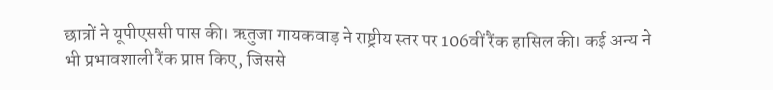छात्रों ने यूपीएससी पास की। ऋतुजा गायकवाड़ ने राष्ट्रीय स्तर पर 106वीं रैंक हासिल की। कई अन्य ने भी प्रभावशाली रैंक प्राप्त किए, जिससे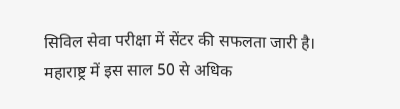सिविल सेवा परीक्षा में सेंटर की सफलता जारी है। महाराष्ट्र में इस साल 50 से अधिक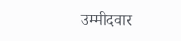उम्मीदवार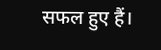सफल हुए हैं।